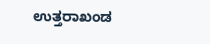ಉತ್ತರಾಖಂಡ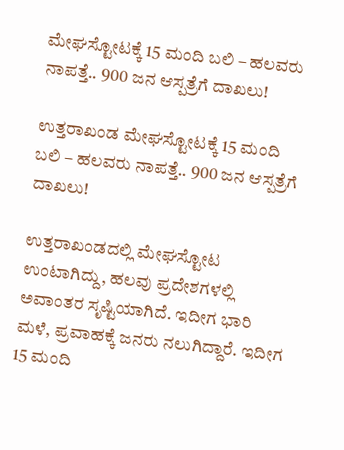ಮೇಘಸ್ಟೋಟಕ್ಕೆ 15 ಮಂದಿ ಬಲಿ – ಹಲವರು ನಾಪತ್ತೆ.. 900 ಜನ ಆಸ್ಪತ್ರೆಗೆ ದಾಖಲು!

ಉತ್ತರಾಖಂಡ ಮೇಘಸ್ಟೋಟಕ್ಕೆ 15 ಮಂದಿ ಬಲಿ – ಹಲವರು ನಾಪತ್ತೆ.. 900 ಜನ ಆಸ್ಪತ್ರೆಗೆ ದಾಖಲು!

ಉತ್ತರಾಖಂಡದಲ್ಲಿ ಮೇಘಸ್ಟೋಟ ಉಂಟಾಗಿದ್ದು, ಹಲವು ಪ್ರದೇಶಗಳಲ್ಲಿ ಅವಾಂತರ ಸೃಷ್ಟಿಯಾಗಿದೆ. ಇದೀಗ ಭಾರಿ ಮಳೆ, ಪ್ರವಾಹಕ್ಕೆ ಜನರು ನಲುಗಿದ್ದಾರೆ. ಇದೀಗ 15 ಮಂದಿ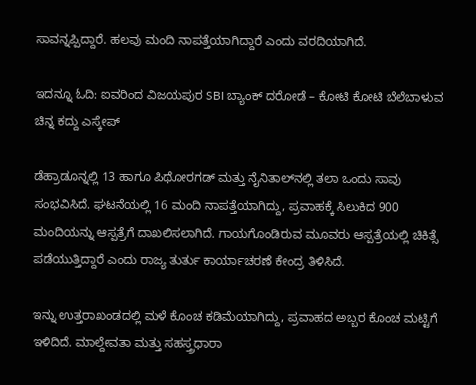ಸಾವನ್ನಪ್ಪಿದ್ದಾರೆ. ಹಲವು ಮಂದಿ ನಾಪತ್ತೆಯಾಗಿದ್ದಾರೆ ಎಂದು ವರದಿಯಾಗಿದೆ.

ಇದನ್ನೂ ಓದಿ: ಐವರಿಂದ ವಿಜಯಪುರ SBI ಬ್ಯಾಂಕ್ ದರೋಡೆ – ಕೋಟಿ ಕೋಟಿ ಬೆಲೆಬಾಳುವ ಚಿನ್ನ ಕದ್ದು ಎಸ್ಕೇಪ್

ಡೆಹ್ರಾಡೂನ್ನಲ್ಲಿ 13 ಹಾಗೂ ಪಿಥೋರಗಡ್ ಮತ್ತು ನೈನಿತಾಲ್‌ನಲ್ಲಿ ತಲಾ ಒಂದು ಸಾವು ಸಂಭವಿಸಿದೆ. ಘಟನೆಯಲ್ಲಿ 16 ಮಂದಿ ನಾಪತ್ತೆಯಾಗಿದ್ದು, ಪ್ರವಾಹಕ್ಕೆ ಸಿಲುಕಿದ 900 ಮಂದಿಯನ್ನು ಆಸ್ಪತ್ರೆಗೆ ದಾಖಲಿಸಲಾಗಿದೆ. ಗಾಯಗೊಂಡಿರುವ ಮೂವರು ಆಸ್ಪತ್ರೆಯಲ್ಲಿ ಚಿಕಿತ್ಸೆ ಪಡೆಯುತ್ತಿದ್ದಾರೆ ಎಂದು ರಾಜ್ಯ ತುರ್ತು ಕಾರ್ಯಾಚರಣೆ ಕೇಂದ್ರ ತಿಳಿಸಿದೆ.

ಇನ್ನು ಉತ್ತರಾಖಂಡದಲ್ಲಿ ಮಳೆ ಕೊಂಚ ಕಡಿಮೆಯಾಗಿದ್ದು, ಪ್ರವಾಹದ ಅಬ್ಬರ ಕೊಂಚ ಮಟ್ಟಿಗೆ ಇಳಿದಿದೆ. ಮಾಲ್ದೇವತಾ ಮತ್ತು ಸಹಸ್ತ್ರಧಾರಾ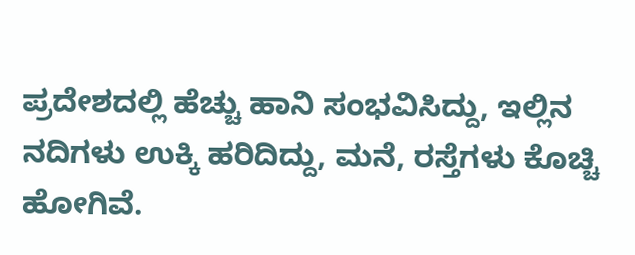ಪ್ರದೇಶದಲ್ಲಿ ಹೆಚ್ಚು ಹಾನಿ ಸಂಭವಿಸಿದ್ದು, ಇಲ್ಲಿನ ನದಿಗಳು ಉಕ್ಕಿ ಹರಿದಿದ್ದು, ಮನೆ, ರಸ್ತೆಗಳು ಕೊಚ್ಚಿ ಹೋಗಿವೆ.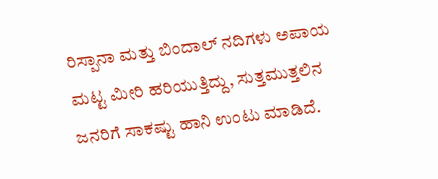ರಿಸ್ಪಾನಾ ಮತ್ತು ಬಿಂದಾಲ್ ನದಿಗಳು ಅಪಾಯ ಮಟ್ಟ ಮೀರಿ ಹರಿಯುತ್ತಿದ್ದು, ಸುತ್ತಮುತ್ತಲಿನ ಜನರಿಗೆ ಸಾಕಷ್ಟು ಹಾನಿ ಉಂಟು ಮಾಡಿದೆ.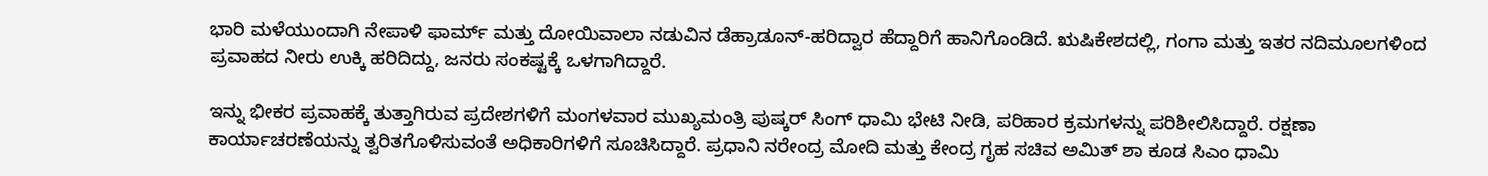ಭಾರಿ ಮಳೆಯುಂದಾಗಿ ನೇಪಾಳಿ ಫಾರ್ಮ್ ಮತ್ತು ದೋಯಿವಾಲಾ ನಡುವಿನ ಡೆಹ್ರಾಡೂನ್-ಹರಿದ್ವಾರ ಹೆದ್ದಾರಿಗೆ ಹಾನಿಗೊಂಡಿದೆ. ಋಷಿಕೇಶದಲ್ಲಿ, ಗಂಗಾ ಮತ್ತು ಇತರ ನದಿಮೂಲಗಳಿಂದ ಪ್ರವಾಹದ ನೀರು ಉಕ್ಕಿ ಹರಿದಿದ್ದು, ಜನರು ಸಂಕಷ್ಟಕ್ಕೆ ಒಳಗಾಗಿದ್ದಾರೆ.

ಇನ್ನು ಭೀಕರ ಪ್ರವಾಹಕ್ಕೆ ತುತ್ತಾಗಿರುವ ಪ್ರದೇಶಗಳಿಗೆ ಮಂಗಳವಾರ ಮುಖ್ಯಮಂತ್ರಿ ಪುಷ್ಕರ್ ಸಿಂಗ್ ಧಾಮಿ ಭೇಟಿ ನೀಡಿ, ಪರಿಹಾರ ಕ್ರಮಗಳನ್ನು ಪರಿಶೀಲಿಸಿದ್ದಾರೆ. ರಕ್ಷಣಾ ಕಾರ್ಯಾಚರಣೆಯನ್ನು ತ್ವರಿತಗೊಳಿಸುವಂತೆ ಅಧಿಕಾರಿಗಳಿಗೆ ಸೂಚಿಸಿದ್ದಾರೆ. ಪ್ರಧಾನಿ ನರೇಂದ್ರ ಮೋದಿ ಮತ್ತು ಕೇಂದ್ರ ಗೃಹ ಸಚಿವ ಅಮಿತ್ ಶಾ ಕೂಡ ಸಿಎಂ ಧಾಮಿ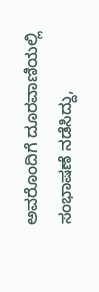ಅವರೊಂದಿಗೆ ದೂರವಾಣಿಯಲ್ಲಿ ಸಂಭಾಷಣೆ ನಡೆಸಿದ್ದು,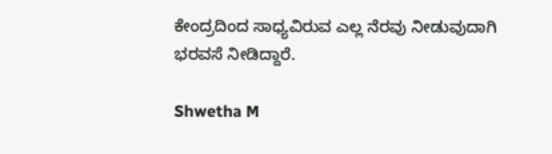ಕೇಂದ್ರದಿಂದ ಸಾಧ್ಯವಿರುವ ಎಲ್ಲ ನೆರವು ನೀಡುವುದಾಗಿ ಭರವಸೆ ನೀಡಿದ್ದಾರೆ.

Shwetha M